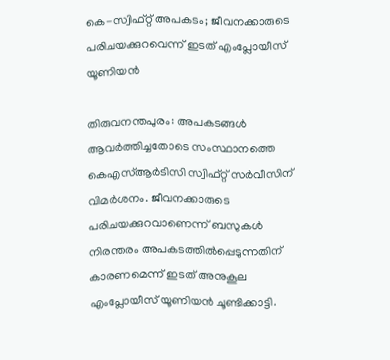കെ-സ്വിഫ്റ്റ് അപകടം; ജീവനക്കാരുടെ പരിചയക്കുറവെന്ന് ഇടത് എംപ്ലോയീസ് യൂണിയന്‍

തിരുവനന്തപുരം: അപകടങ്ങള്‍ ആവര്‍ത്തിച്ചതോടെ സംസ്ഥാനത്തെ കെഎസ്ആര്‍ടിസി സ്വിഫ്റ്റ് സര്‍വീസിന് വിമര്‍ശനം. ജീവനക്കാരുടെ പരിചയക്കുറവാണെന്ന് ബസുകള്‍ നിരന്തരം അപകടത്തില്‍പ്പെടുന്നതിന് കാരണമെന്ന് ഇടത് അനുകൂല എംപ്ലോയീസ് യൂണിയന്‍ ചൂണ്ടിക്കാട്ടി.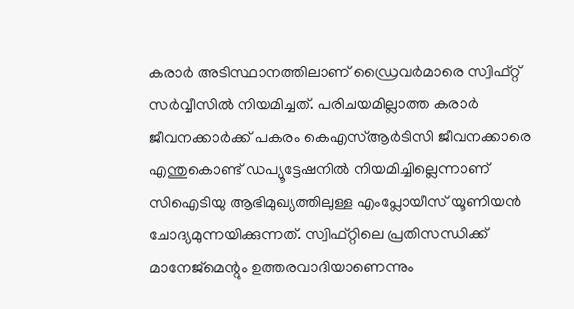കരാര്‍ അടിസ്ഥാനത്തിലാണ് ഡ്രൈവര്‍മാരെ സ്വിഫ്റ്റ് സര്‍വ്വീസില്‍ നിയമിച്ചത്. പരിചയമില്ലാത്ത കരാര്‍ ജീവനക്കാര്‍ക്ക് പകരം കെഎസ്ആര്‍ടിസി ജീവനക്കാരെ എന്തുകൊണ്ട് ഡപ്യൂട്ടേഷനില്‍ നിയമിച്ചില്ലെന്നാണ് സിഐടിയു ആഭിമുഖ്യത്തിലുള്ള എംപ്ലോയീസ് യൂണിയന്‍ ചോദ്യമുന്നയിക്കുന്നത്. സ്വിഫ്റ്റിലെ പ്രതിസന്ധിക്ക് മാനേജ്‌മെന്റും ഉത്തരവാദിയാണെന്നും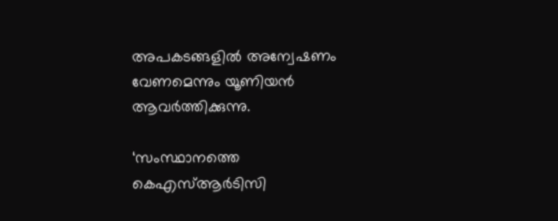അപകടങ്ങളില്‍ അന്വേഷണം വേണമെന്നും യൂണിയന്‍ ആവര്‍ത്തിക്കുന്നു.

‘സംസ്ഥാനത്തെ കെഎസ്ആര്‍ടിസി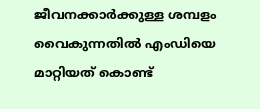ജീവനക്കാര്‍ക്കുള്ള ശമ്പളം വൈകുന്നതില്‍ എംഡിയെ മാറ്റിയത് കൊണ്ട്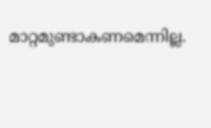മാറ്റമുണ്ടാകണമെന്നില്ല.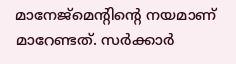മാനേജ്‌മെന്റിന്റെ നയമാണ് മാറേണ്ടത്. സര്‍ക്കാര്‍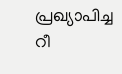പ്രഖ്യാപിച്ച റീ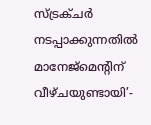സ്ട്രക്ചര്‍ നടപ്പാക്കുന്നതില്‍ മാനേജ്‌മെന്റിന് വീഴ്ചയുണ്ടായി’-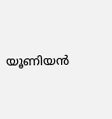യൂണിയന്‍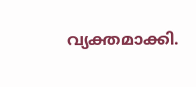വ്യക്തമാക്കി.